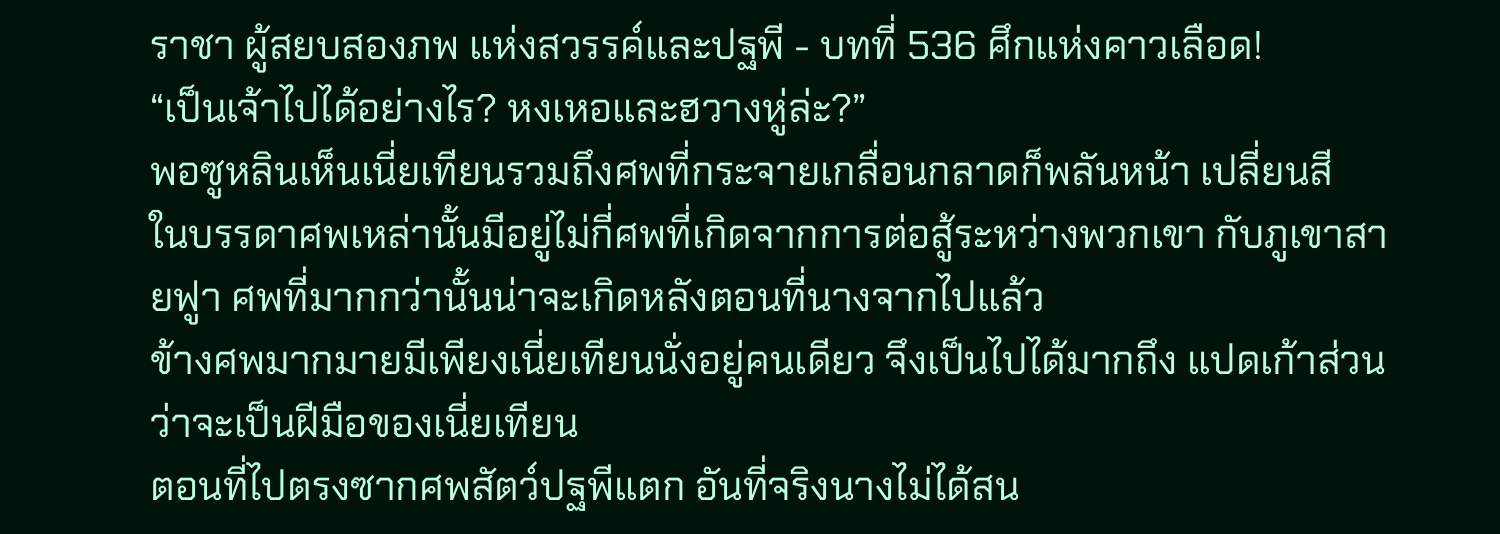ราชา ผู้สยบสองภพ แห่งสวรรค์และปฐพี - บทที่ 536 ศึกแห่งคาวเลือด!
“เป็นเจ้าไปได้อย่างไร? หงเหอและฮวางหู่ล่ะ?”
พอซูหลินเห็นเนี่ยเทียนรวมถึงศพที่กระจายเกลื่อนกลาดก็พลันหน้า เปลี่ยนสี
ในบรรดาศพเหล่านั้นมีอยู่ไม่กี่ศพที่เกิดจากการต่อสู้ระหว่างพวกเขา กับภูเขาสายฟูา ศพที่มากกว่านั้นน่าจะเกิดหลังตอนที่นางจากไปแล้ว
ข้างศพมากมายมีเพียงเนี่ยเทียนนั่งอยู่คนเดียว จึงเป็นไปได้มากถึง แปดเก้าส่วนว่าจะเป็นฝีมือของเนี่ยเทียน
ตอนที่ไปตรงซากศพสัตว์ปฐพีแตก อันที่จริงนางไม่ได้สน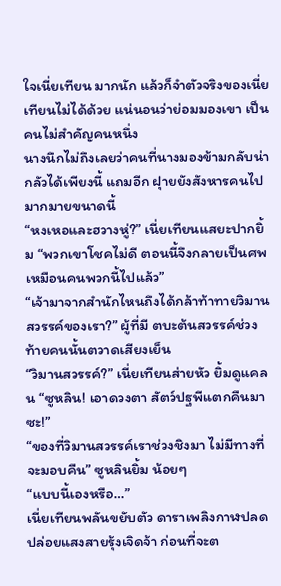ใจเนี่ยเทียน มากนัก แล้วก็จำตัวจริงของเนี่ยเทียนไม่ได้ด้วย แน่นอนว่าย่อมมองเขา เป็นคนไม่สำคัญคนหนึ่ง
นางนึกไม่ถึงเลยว่าคนที่นางมองข้ามกลับน่ากลัวได้เพียงนี้ แถมอีก ฝุายยังสังหารคนไปมากมายขนาดนี้
“หงเหอและฮวางหู่?” เนี่ยเทียนแสยะปากยิ้ม “พวกเขาโชคไม่ดี ตอนนี้จึงกลายเป็นศพเหมือนคนพวกนี้ไปแล้ว”
“เจ้ามาจากสำนักไหนถึงได้กล้าท้าทายวิมานสวรรค์ของเรา?” ผู้ที่มี ตบะต้นสวรรค์ช่วงท้ายคนนั้นตวาดเสียงเย็น
“วิมานสวรรค์?” เนี่ยเทียนส่ายหัว ยิ้มดูแคลน “ซูหลิน! เอาดวงตา สัตว์ปฐพีแตกคืนมาซะ!”
“ของที่วิมานสวรรค์เราช่วงชิงมา ไม่มีทางที่จะมอบคืน” ซูหลินยิ้ม น้อยๆ
“แบบนี้เองหรือ…”
เนี่ยเทียนพลันขยับตัว ดาราเพลิงกาฬปลดปล่อยแสงสายรุ้งเจิดจ้า ก่อนที่จะต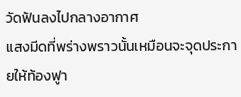วัดฟันลงไปกลางอากาศ
แสงมีดที่พร่างพราวนั้นเหมือนจะจุดประกายให้ท้องฟูา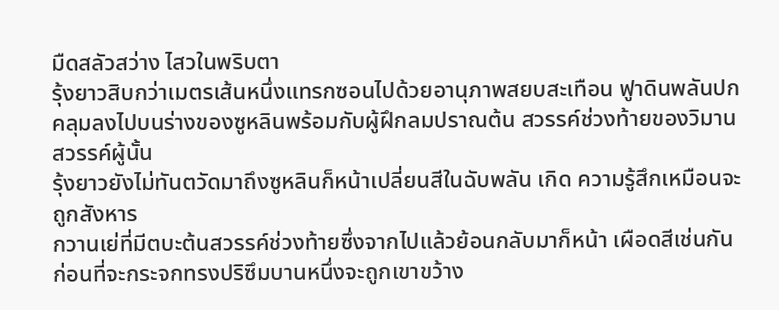มืดสลัวสว่าง ไสวในพริบตา
รุ้งยาวสิบกว่าเมตรเส้นหนึ่งแทรกซอนไปด้วยอานุภาพสยบสะเทือน ฟูาดินพลันปกคลุมลงไปบนร่างของซูหลินพร้อมกับผู้ฝึกลมปราณต้น สวรรค์ช่วงท้ายของวิมานสวรรค์ผู้นั้น
รุ้งยาวยังไม่ทันตวัดมาถึงซูหลินก็หน้าเปลี่ยนสีในฉับพลัน เกิด ความรู้สึกเหมือนจะถูกสังหาร
กวานเย่ที่มีตบะต้นสวรรค์ช่วงท้ายซึ่งจากไปแล้วย้อนกลับมาก็หน้า เผือดสีเช่นกัน ก่อนที่จะกระจกทรงปริซึมบานหนึ่งจะถูกเขาขว้าง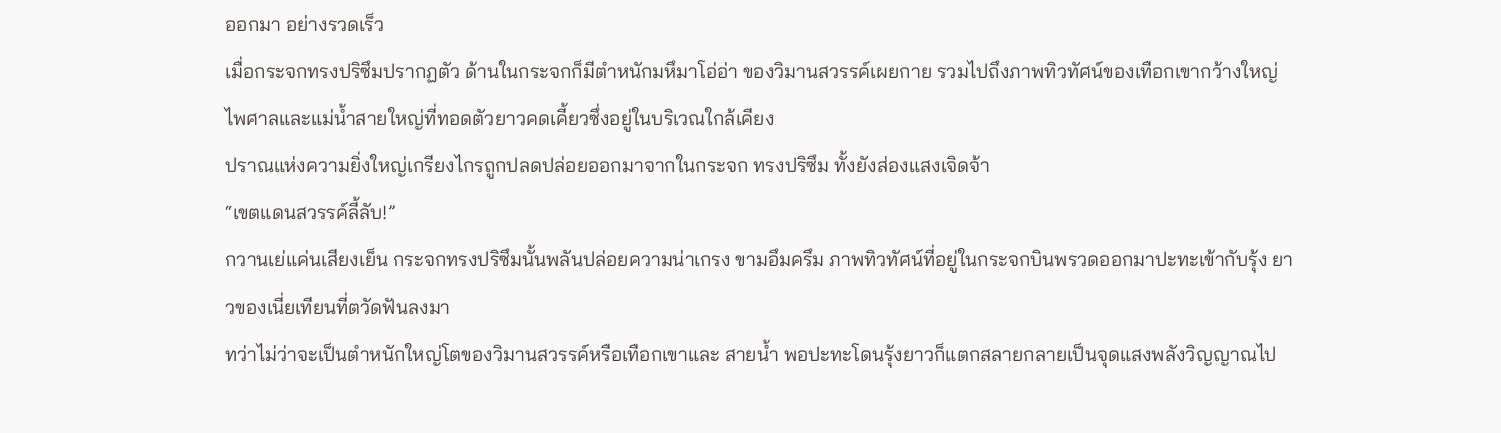ออกมา อย่างรวดเร็ว
เมื่อกระจกทรงปริซึมปรากฏตัว ด้านในกระจกก็มีตำหนักมหึมาโอ่อ่า ของวิมานสวรรค์เผยกาย รวมไปถึงภาพทิวทัศน์ของเทือกเขากว้างใหญ่ ไพศาลและแม่น้ำสายใหญ่ที่ทอดตัวยาวคดเคี้ยวซึ่งอยู่ในบริเวณใกล้เคียง
ปราณแห่งความยิ่งใหญ่เกรียงไกรถูกปลดปล่อยออกมาจากในกระจก ทรงปริซึม ทั้งยังส่องแสงเจิดจ้า
“เขตแดนสวรรค์ลี้ลับ!”
กวานเย่แค่นเสียงเย็น กระจกทรงปริซึมนั้นพลันปล่อยความน่าเกรง ขามอึมครึม ภาพทิวทัศน์ที่อยู่ในกระจกบินพรวดออกมาปะทะเข้ากับรุ้ง ยาวของเนี่ยเทียนที่ตวัดฟันลงมา
ทว่าไม่ว่าจะเป็นตำหนักใหญ่โตของวิมานสวรรค์หรือเทือกเขาและ สายน้ำ พอปะทะโดนรุ้งยาวก็แตกสลายกลายเป็นจุดแสงพลังวิญญาณไป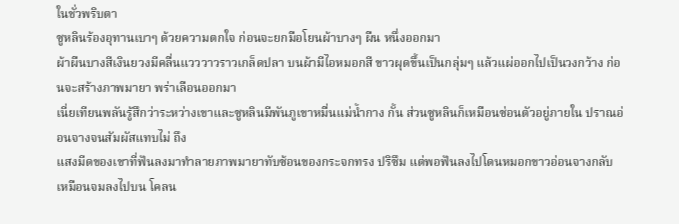ในชั่วพริบตา
ซูหลินร้องอุทานเบาๆ ด้วยความตกใจ ก่อนจะยกมือโยนผ้าบางๆ ผืน หนึ่งออกมา
ผ้าผืนบางสีเงินยวงมีคลื่นแวววาวราวเกล็ดปลา บนผ้ามีไอหมอกสี ขาวผุดขึ้นเป็นกลุ่มๆ แล้วแผ่ออกไปเป็นวงกว้าง ก่อนจะสร้างภาพมายา พร่าเลือนออกมา
เนี่ยเทียนพลันรู้สึกว่าระหว่างเขาและซูหลินมีพันภูเขาหมื่นแม่น้ำกาง กั้น ส่วนซูหลินก็เหมือนซ่อนตัวอยู่ภายใน ปราณอ่อนจางจนสัมผัสแทบไม่ ถึง
แสงมีดของเขาที่ฟันลงมาทำลายภาพมายาทับซ้อนของกระจกทรง ปริซึม แต่พอฟันลงไปโดนหมอกขาวอ่อนจางกลับเหมือนจมลงไปบน โคลน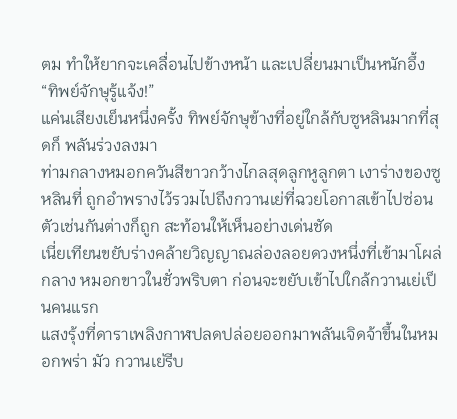ตม ทำให้ยากจะเคลื่อนไปข้างหน้า และเปลี่ยนมาเป็นหนักอึ้ง
“ทิพย์จักษุรู้แจ้ง!”
แค่นเสียงเย็นหนึ่งครั้ง ทิพย์จักษุข้างที่อยู่ใกล้กับซูหลินมากที่สุดก็ พลันร่วงลงมา
ท่ามกลางหมอกควันสีขาวกว้างไกลสุดลูกหูลูกตา เงาร่างของซูหลินที่ ถูกอำพรางไว้รวมไปถึงกวานเย่ที่ฉวยโอกาสเข้าไปซ่อนตัวเช่นกันต่างก็ถูก สะท้อนให้เห็นอย่างเด่นชัด
เนี่ยเทียนขยับร่างคล้ายวิญญาณล่องลอยดวงหนึ่งที่เข้ามาโผล่กลาง หมอกขาวในชั่วพริบตา ก่อนจะขยับเข้าไปใกล้กวานเย่เป็นคนแรก
แสงรุ้งที่ดาราเพลิงกาฬปลดปล่อยออกมาพลันเจิดจ้าขึ้นในหมอกพร่า มัว กวานเย่รีบ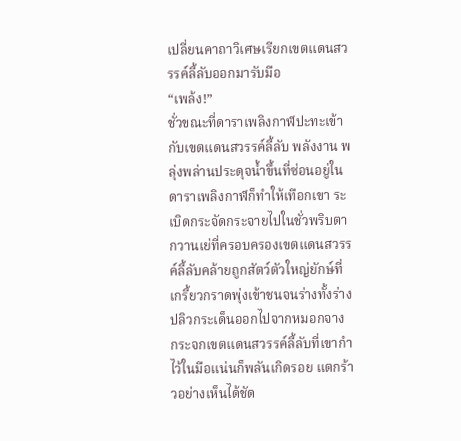เปลี่ยนคาถาวิเศษเรียกเขตแดนสวรรค์ลี้ลับออกมารับมือ
“เพล้ง!”
ชั่วขณะที่ดาราเพลิงกาฬปะทะเข้ากับเขตแดนสวรรค์ลี้ลับ พลังงาน พลุ่งพล่านประดุจน้ำขึ้นที่ซ่อนอยู่ในดาราเพลิงกาฬก็ทำให้เทือกเขา ระเบิดกระจัดกระจายไปในชั่วพริบตา
กวานเย่ที่ครอบครองเขตแดนสวรรค์ลี้ลับคล้ายถูกสัตว์ตัวใหญ่ยักษ์ที่ เกรี้ยวกราดพุ่งเข้าชนจนร่างทั้งร่างปลิวกระเด็นออกไปจากหมอกจาง
กระจกเขตแดนสวรรค์ลี้ลับที่เขากำไว้ในมือแน่นก็พลันเกิดรอย แตกร้าวอย่างเห็นได้ชัด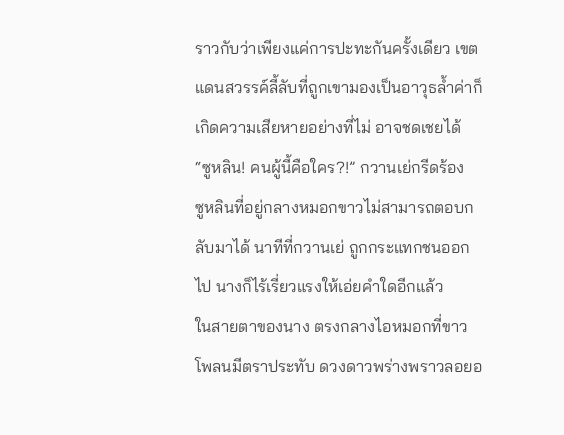ราวกับว่าเพียงแค่การปะทะกันครั้งเดียว เขต แดนสวรรค์ลี้ลับที่ถูกเขามองเป็นอาวุธล้ำค่าก็เกิดความเสียหายอย่างที่ไม่ อาจชดเชยได้
“ซูหลิน! คนผู้นี้คือใคร?!” กวานเย่กรีดร้อง
ซูหลินที่อยู่กลางหมอกขาวไม่สามารถตอบกลับมาได้ นาทีที่กวานเย่ ถูกกระแทกชนออกไป นางก็ไร้เรี่ยวแรงให้เอ่ยคำใดอีกแล้ว
ในสายตาของนาง ตรงกลางไอหมอกที่ขาวโพลนมีตราประทับ ดวงดาวพร่างพราวลอยอ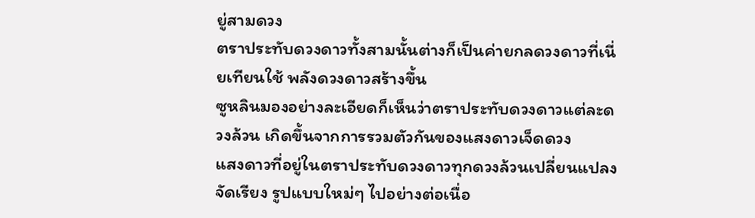ยู่สามดวง
ตราประทับดวงดาวทั้งสามนั้นต่างก็เป็นค่ายกลดวงดาวที่เนี่ยเทียนใช้ พลังดวงดาวสร้างขึ้น
ซูหลินมองอย่างละเอียดก็เห็นว่าตราประทับดวงดาวแต่ละดวงล้วน เกิดขึ้นจากการรวมตัวกันของแสงดาวเจ็ดดวง
แสงดาวที่อยู่ในตราประทับดวงดาวทุกดวงล้วนเปลี่ยนแปลงจัดเรียง รูปแบบใหม่ๆ ไปอย่างต่อเนื่อ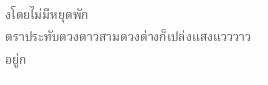งโดยไม่มีหยุดพัก
ตราประทับดวงดาวสามดวงต่างก็เปล่งแสงแวววาวอยู่ก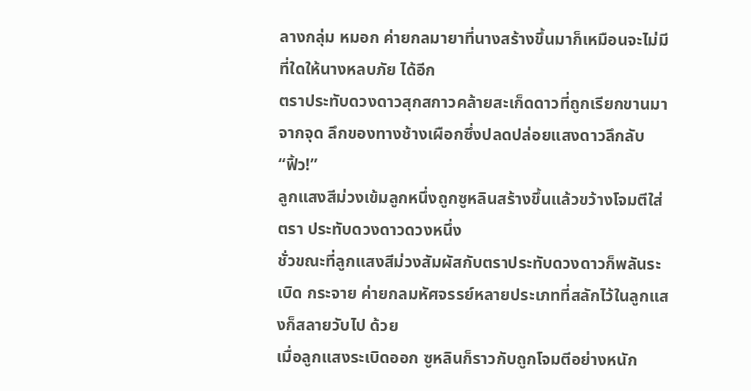ลางกลุ่ม หมอก ค่ายกลมายาที่นางสร้างขึ้นมาก็เหมือนจะไม่มีที่ใดให้นางหลบภัย ได้อีก
ตราประทับดวงดาวสุกสกาวคล้ายสะเก็ดดาวที่ถูกเรียกขานมาจากจุด ลึกของทางช้างเผือกซึ่งปลดปล่อยแสงดาวลึกลับ
“ฟิ้ว!”
ลูกแสงสีม่วงเข้มลูกหนึ่งถูกซูหลินสร้างขึ้นแล้วขว้างโจมตีใส่ตรา ประทับดวงดาวดวงหนึ่ง
ชั่วขณะที่ลูกแสงสีม่วงสัมผัสกับตราประทับดวงดาวก็พลันระเบิด กระจาย ค่ายกลมหัศจรรย์หลายประเภทที่สลักไว้ในลูกแสงก็สลายวับไป ด้วย
เมื่อลูกแสงระเบิดออก ซูหลินก็ราวกับถูกโจมตีอย่างหนัก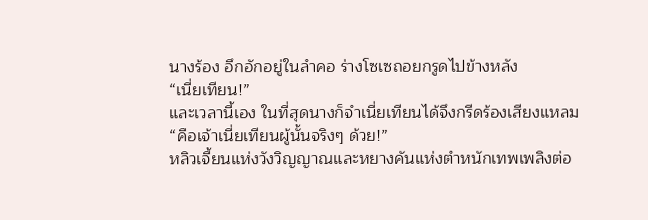นางร้อง อึกอักอยู่ในลำคอ ร่างโซเซถอยกรูดไปข้างหลัง
“เนี่ยเทียน!”
และเวลานี้เอง ในที่สุดนางก็จำเนี่ยเทียนได้จึงกรีดร้องเสียงแหลม
“คือเจ้าเนี่ยเทียนผู้นั้นจริงๆ ด้วย!”
หลิวเจี้ยนแห่งวังวิญญาณและหยางคันแห่งตำหนักเทพเพลิงต่อ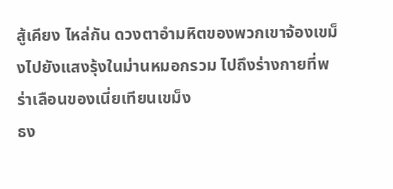สู้เคียง ไหล่กัน ดวงตาอำมหิตของพวกเขาจ้องเขม็งไปยังแสงรุ้งในม่านหมอกรวม ไปถึงร่างกายที่พร่าเลือนของเนี่ยเทียนเขม็ง
ธง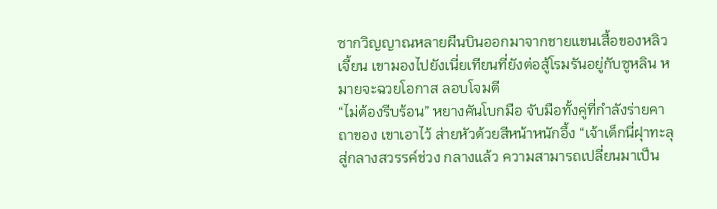ซากวิญญาณหลายผืนบินออกมาจากชายแขนเสื้อของหลิวเจี้ยน เขามองไปยังเนี่ยเทียนที่ยังต่อสู้โรมรันอยู่กับซูหลิน หมายจะฉวยโอกาส ลอบโจมตี
“ไม่ต้องรีบร้อน” หยางคันโบกมือ จับมือทั้งคู่ที่กำลังร่ายคาถาของ เขาเอาไว้ ส่ายหัวด้วยสีหน้าหนักอึ้ง “เจ้าเด็กนี่ฝุาทะลุสู่กลางสวรรค์ช่วง กลางแล้ว ความสามารถเปลี่ยนมาเป็น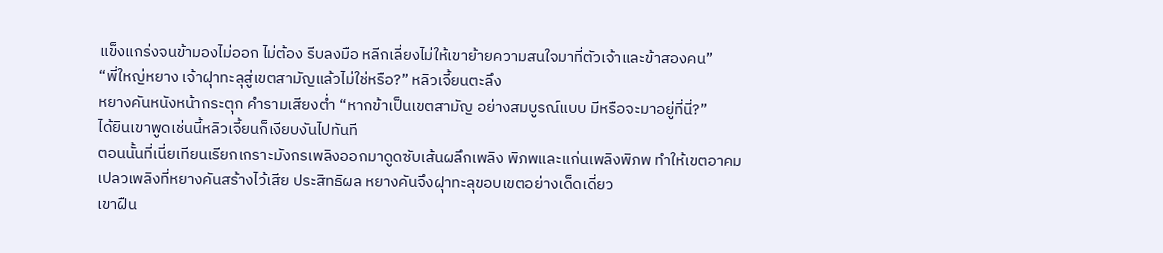แข็งแกร่งจนข้ามองไม่ออก ไม่ต้อง รีบลงมือ หลีกเลี่ยงไม่ให้เขาย้ายความสนใจมาที่ตัวเจ้าและข้าสองคน”
“พี่ใหญ่หยาง เจ้าฝุาทะลุสู่เขตสามัญแล้วไม่ใช่หรือ?” หลิวเจี้ยนตะลึง
หยางคันหนังหน้ากระตุก คำรามเสียงต่ำ “หากข้าเป็นเขตสามัญ อย่างสมบูรณ์แบบ มีหรือจะมาอยู่ที่นี่?”
ได้ยินเขาพูดเช่นนี้หลิวเจี้ยนก็เงียบงันไปทันที
ตอนนั้นที่เนี่ยเทียนเรียกเกราะมังกรเพลิงออกมาดูดซับเส้นผลึกเพลิง พิภพและแก่นเพลิงพิภพ ทำให้เขตอาคมเปลวเพลิงที่หยางคันสร้างไว้เสีย ประสิทธิผล หยางคันจึงฝุาทะลุขอบเขตอย่างเด็ดเดี่ยว
เขาฝืน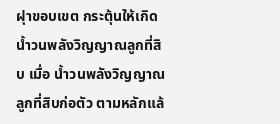ฝุาขอบเขต กระตุ้นให้เกิดน้ำวนพลังวิญญาณลูกที่สิบ เมื่อ น้ำวนพลังวิญญาณลูกที่สิบก่อตัว ตามหลักแล้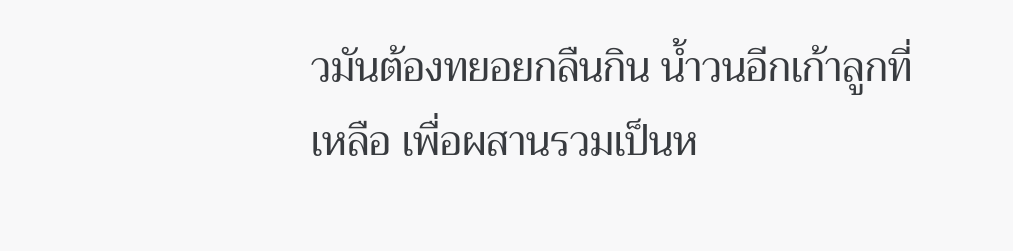วมันต้องทยอยกลืนกิน น้ำวนอีกเก้าลูกที่เหลือ เพื่อผสานรวมเป็นห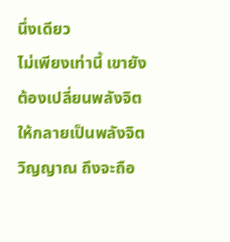นึ่งเดียว
ไม่เพียงเท่านี้ เขายังต้องเปลี่ยนพลังจิตให้กลายเป็นพลังจิตวิญญาณ ถึงจะถือ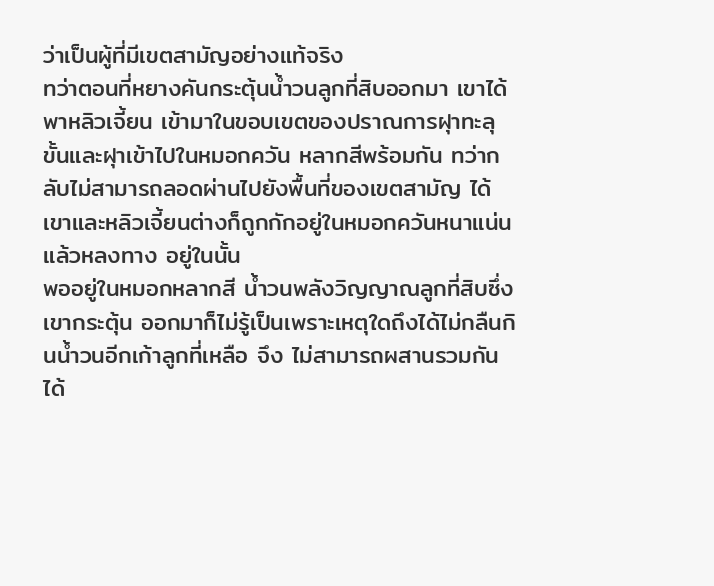ว่าเป็นผู้ที่มีเขตสามัญอย่างแท้จริง
ทว่าตอนที่หยางคันกระตุ้นน้ำวนลูกที่สิบออกมา เขาได้พาหลิวเจี้ยน เข้ามาในขอบเขตของปราณการฝุาทะลุขั้นและฝุาเข้าไปในหมอกควัน หลากสีพร้อมกัน ทว่ากลับไม่สามารถลอดผ่านไปยังพื้นที่ของเขตสามัญ ได้
เขาและหลิวเจี้ยนต่างก็ถูกกักอยู่ในหมอกควันหนาแน่นแล้วหลงทาง อยู่ในนั้น
พออยู่ในหมอกหลากสี น้ำวนพลังวิญญาณลูกที่สิบซึ่งเขากระตุ้น ออกมาก็ไม่รู้เป็นเพราะเหตุใดถึงได้ไม่กลืนกินน้ำวนอีกเก้าลูกที่เหลือ จึง ไม่สามารถผสานรวมกันได้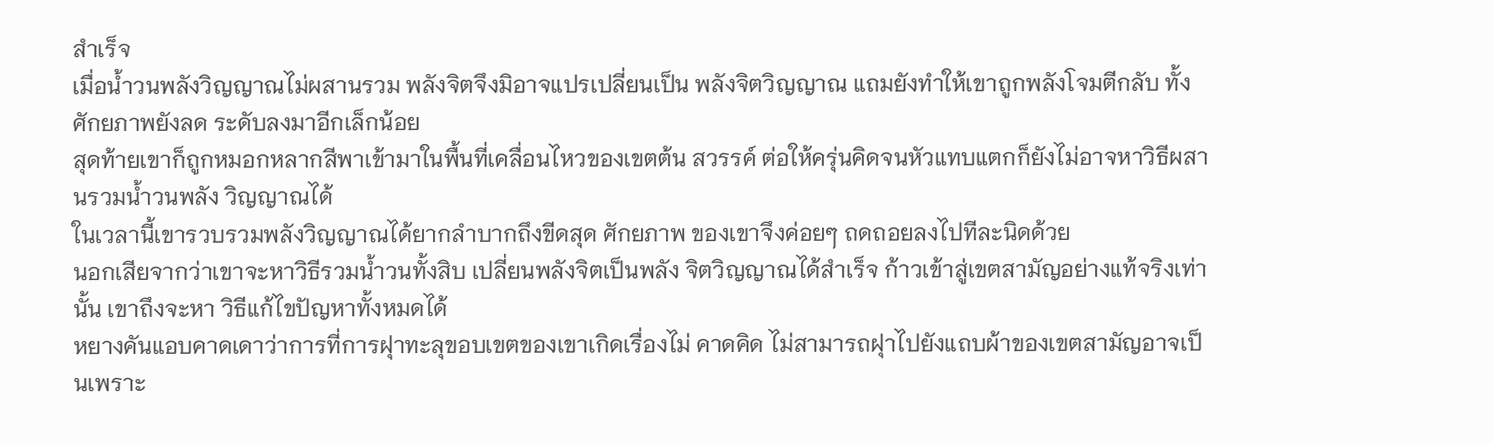สำเร็จ
เมื่อน้ำวนพลังวิญญาณไม่ผสานรวม พลังจิตจึงมิอาจแปรเปลี่ยนเป็น พลังจิตวิญญาณ แถมยังทำให้เขาถูกพลังโจมตีกลับ ทั้งศักยภาพยังลด ระดับลงมาอีกเล็กน้อย
สุดท้ายเขาก็ถูกหมอกหลากสีพาเข้ามาในพื้นที่เคลื่อนไหวของเขตต้น สวรรค์ ต่อให้ครุ่นคิดจนหัวแทบแตกก็ยังไม่อาจหาวิธีผสานรวมน้ำวนพลัง วิญญาณได้
ในเวลานี้เขารวบรวมพลังวิญญาณได้ยากลำบากถึงขีดสุด ศักยภาพ ของเขาจึงค่อยๆ ถดถอยลงไปทีละนิดด้วย
นอกเสียจากว่าเขาจะหาวิธีรวมน้ำวนทั้งสิบ เปลี่ยนพลังจิตเป็นพลัง จิตวิญญาณได้สำเร็จ ก้าวเข้าสู่เขตสามัญอย่างแท้จริงเท่านั้น เขาถึงจะหา วิธีแก้ไขปัญหาทั้งหมดได้
หยางคันแอบคาดเดาว่าการที่การฝุาทะลุขอบเขตของเขาเกิดเรื่องไม่ คาดคิด ไม่สามารถฝุาไปยังแถบผ้าของเขตสามัญอาจเป็นเพราะ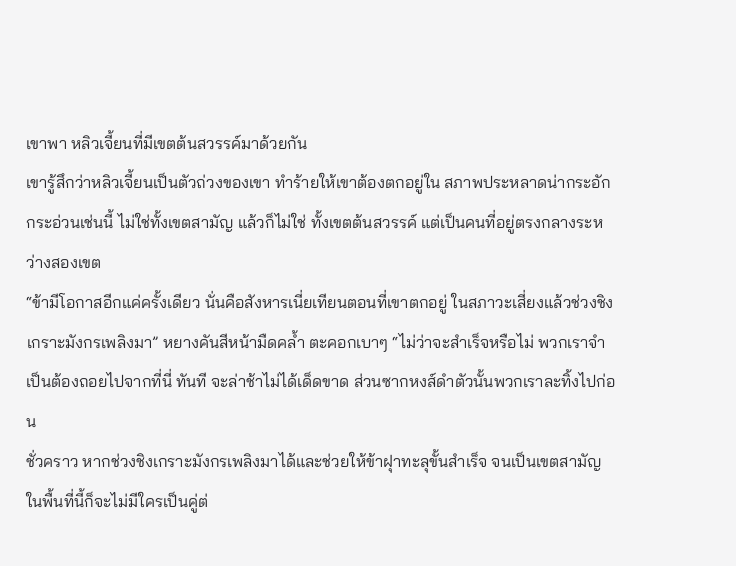เขาพา หลิวเจี้ยนที่มีเขตต้นสวรรค์มาด้วยกัน
เขารู้สึกว่าหลิวเจี้ยนเป็นตัวถ่วงของเขา ทำร้ายให้เขาต้องตกอยู่ใน สภาพประหลาดน่ากระอักกระอ่วนเช่นนี้ ไม่ใช่ทั้งเขตสามัญ แล้วก็ไม่ใช่ ทั้งเขตต้นสวรรค์ แต่เป็นคนที่อยู่ตรงกลางระหว่างสองเขต
“ข้ามีโอกาสอีกแค่ครั้งเดียว นั่นคือสังหารเนี่ยเทียนตอนที่เขาตกอยู่ ในสภาวะเสี่ยงแล้วช่วงชิงเกราะมังกรเพลิงมา” หยางคันสีหน้ามืดคล้ำ ตะคอกเบาๆ “ไม่ว่าจะสำเร็จหรือไม่ พวกเราจำเป็นต้องถอยไปจากที่นี่ ทันที จะล่าช้าไม่ได้เด็ดขาด ส่วนซากหงส์ดำตัวนั้นพวกเราละทิ้งไปก่อน
ชั่วคราว หากช่วงชิงเกราะมังกรเพลิงมาได้และช่วยให้ข้าฝุาทะลุขั้นสำเร็จ จนเป็นเขตสามัญ ในพื้นที่นี้ก็จะไม่มีใครเป็นคู่ต่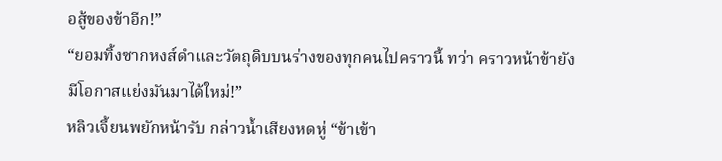อสู้ของข้าอีก!”
“ยอมทิ้งซากหงส์ดำและวัตถุดิบบนร่างของทุกคนไปคราวนี้ ทว่า คราวหน้าข้ายังมีโอกาสแย่งมันมาได้ใหม่!”
หลิวเจี้ยนพยักหน้ารับ กล่าวน้ำเสียงหดหู่ “ข้าเข้า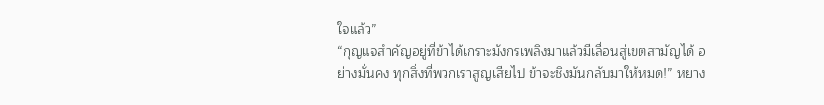ใจแล้ว”
“กุญแจสำคัญอยู่ที่ข้าได้เกราะมังกรเพลิงมาแล้วมีเลื่อนสู่เขตสามัญได้ อย่างมั่นคง ทุกสิ่งที่พวกเราสูญเสียไป ข้าจะชิงมันกลับมาให้หมด!” หยาง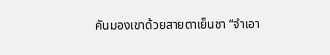คันมองเขาด้วยสายตาเย็นชา “จำเอา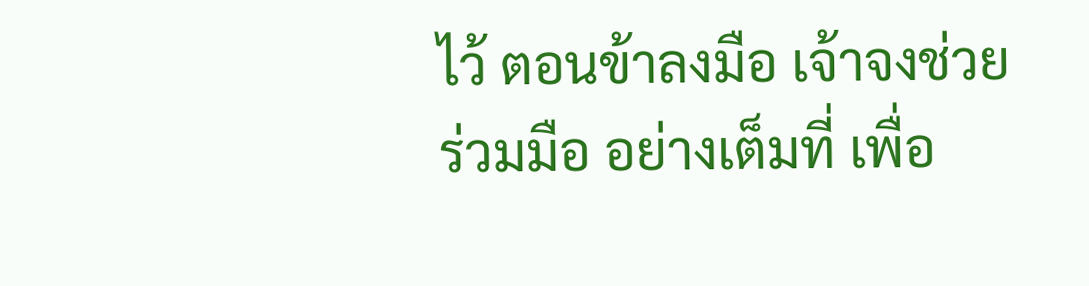ไว้ ตอนข้าลงมือ เจ้าจงช่วยร่วมมือ อย่างเต็มที่ เพื่อ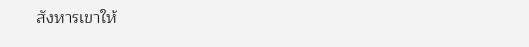สังหารเขาให้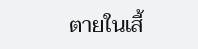ตายในเสี้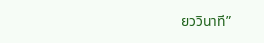ยววินาที”